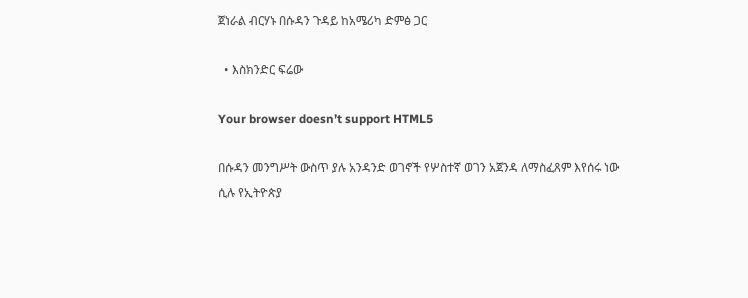ጀነራል ብርሃኑ በሱዳን ጉዳይ ከአሜሪካ ድምፅ ጋር

  • እስክንድር ፍሬው

Your browser doesn’t support HTML5

በሱዳን መንግሥት ውስጥ ያሉ አንዳንድ ወገኖች የሦስተኛ ወገን አጀንዳ ለማስፈጸም እየሰሩ ነው ሲሉ የኢትዮጵያ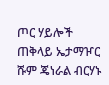ጦር ሃይሎች ጠቅላይ ኤታማዦር ሹም ጄነራል ብርሃኑ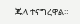ጁላ ተናግረዋል።